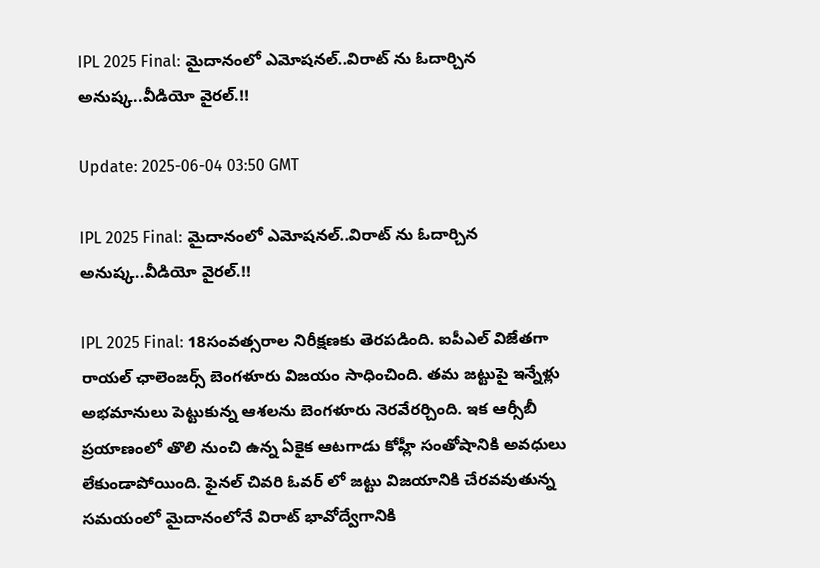IPL 2025 Final: మైదానంలో ఎమోషనల్..విరాట్ ను ఓదార్చిన అనుష్క..వీడియో వైరల్.!!

Update: 2025-06-04 03:50 GMT

IPL 2025 Final: మైదానంలో ఎమోషనల్..విరాట్ ను ఓదార్చిన అనుష్క..వీడియో వైరల్.!!

IPL 2025 Final: 18సంవత్సరాల నిరీక్షణకు తెరపడింది. ఐపీఎల్ విజేతగా రాయల్ ఛాలెంజర్స్ బెంగళూరు విజయం సాధించింది. తమ జట్టుపై ఇన్నేళ్లు అభమానులు పెట్టుకున్న ఆశలను బెంగళూరు నెరవేరర్చింది. ఇక ఆర్సీబీ ప్రయాణంలో తొలి నుంచి ఉన్న ఏకైక ఆటగాడు కోహ్లీ సంతోషానికి అవధులు లేకుండాపోయింది. ఫైనల్ చివరి ఓవర్ లో జట్టు విజయానికి చేరవవుతున్న సమయంలో మైదానంలోనే విరాట్ భావోద్వేగానికి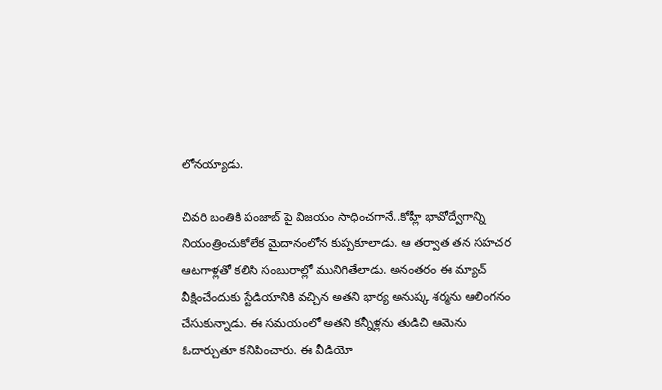లోనయ్యాడు.

చివరి బంతికి పంజాబ్ పై విజయం సాధించగానే..కోహ్లీ భావోద్వేగాన్ని నియంత్రించుకోలేక మైదానంలోన కుప్పకూలాడు. ఆ తర్వాత తన సహచర ఆటగాళ్లతో కలిసి సంబురాల్లో మునిగితేలాడు. అనంతరం ఈ మ్యాచ్ వీక్షించేందుకు స్టేడియానికి వచ్చిన అతని భార్య అనుష్క శర్మను ఆలింగనం చేసుకున్నాడు. ఈ సమయంలో అతని కన్నీళ్లను తుడిచి ఆమెను ఓదార్చుతూ కనిపించారు. ఈ వీడియో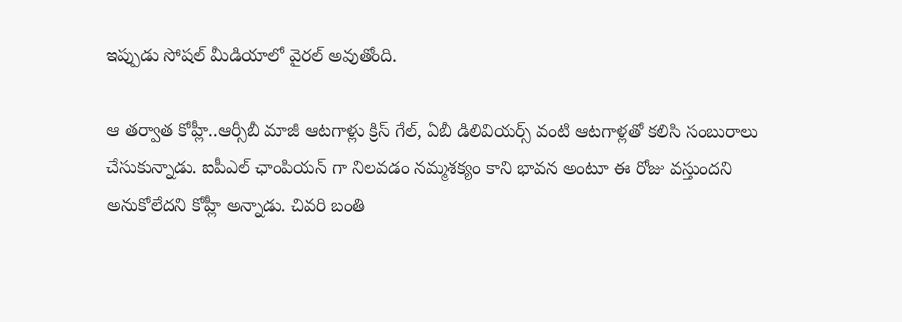ఇప్పుడు సోషల్ మీడియాలో వైరల్ అవుతోంది.

ఆ తర్వాత కోహ్లీ..ఆర్సీబీ మాజీ ఆటగాళ్లు క్రిస్ గేల్, ఏబీ డిలివియర్స్ వంటి ఆటగాళ్లతో కలిసి సంబురాలు చేసుకున్నాడు. ఐపీఎల్ ఛాంపియన్ గా నిలవడం నమ్మశక్యం కాని భావన అంటూ ఈ రోజు వస్తుందని అనుకోలేదని కోహ్లీ అన్నాడు. చివరి బంతి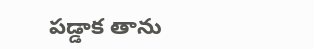పడ్డాక తాను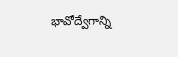భావోద్వేగాన్ని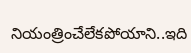నియంత్రించేలేకపోయాని..ఇది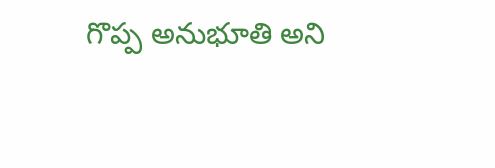గొప్ప అనుభూతి అని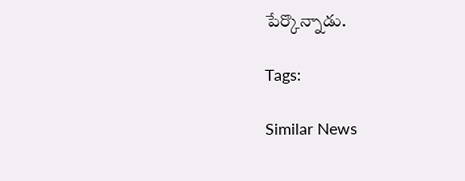పేర్కొన్నాడు.

Tags:

Similar News